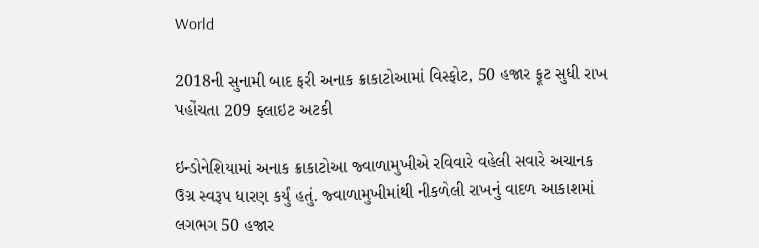World

2018ની સુનામી બાદ ફરી અનાક ક્રાકાટોઆમાં વિસ્ફોટ, 50 હજાર ફૂટ સુધી રાખ પહોંચતા 209 ફ્લાઇટ અટકી

ઇન્ડોનેશિયામાં અનાક ક્રાકાટોઆ જ્વાળામુખીએ રવિવારે વહેલી સવારે અચાનક ઉગ્ર સ્વરૂપ ધારણ કર્યું હતું. જ્વાળામુખીમાંથી નીકળેલી રાખનું વાદળ આકાશમાં લગભગ 50 હજાર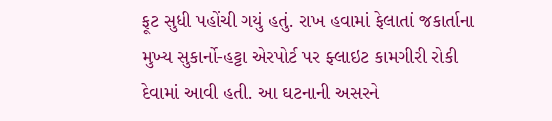ફૂટ સુધી પહોંચી ગયું હતું. રાખ હવામાં ફેલાતાં જકાર્તાના મુખ્ય સુકાર્નો-હટ્ટા એરપોર્ટ પર ફ્લાઇટ કામગીરી રોકી દેવામાં આવી હતી. આ ઘટનાની અસરને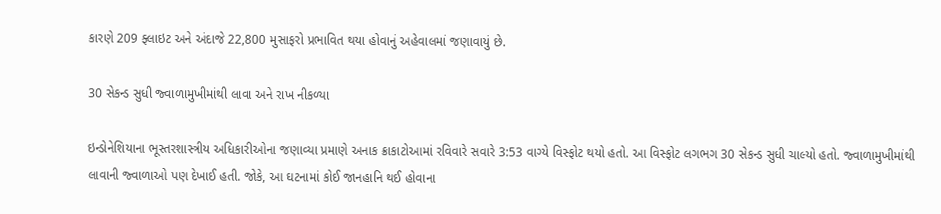કારણે 209 ફ્લાઇટ અને અંદાજે 22,800 મુસાફરો પ્રભાવિત થયા હોવાનું અહેવાલમાં જણાવાયું છે.

30 સેકન્ડ સુધી જ્વાળામુખીમાંથી લાવા અને રાખ નીકળ્યા

ઇન્ડોનેશિયાના ભૂસ્તરશાસ્ત્રીય અધિકારીઓના જણાવ્યા પ્રમાણે અનાક ક્રાકાટોઆમાં રવિવારે સવારે 3:53 વાગ્યે વિસ્ફોટ થયો હતો. આ વિસ્ફોટ લગભગ 30 સેકન્ડ સુધી ચાલ્યો હતો. જ્વાળામુખીમાંથી લાવાની જ્વાળાઓ પણ દેખાઈ હતી. જોકે, આ ઘટનામાં કોઈ જાનહાનિ થઈ હોવાના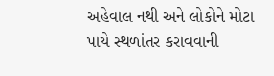અહેવાલ નથી અને લોકોને મોટા પાયે સ્થળાંતર કરાવવાની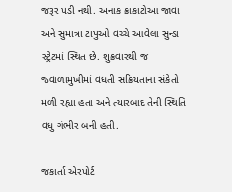જરૂર પડી નથી. અનાક ક્રાકાટોઆ જાવા અને સુમાત્રા ટાપુઓ વચ્ચે આવેલા સુન્ડા સ્ટ્રેટમાં સ્થિત છે. શુક્રવારથી જ જ્વાળામુખીમાં વધતી સક્રિયતાના સંકેતો મળી રહ્યા હતા અને ત્યારબાદ તેની સ્થિતિ વધુ ગંભીર બની હતી.

જકાર્તા એરપોર્ટ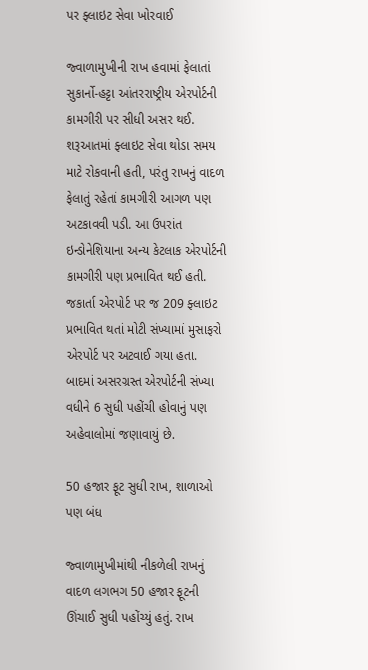પર ફ્લાઇટ સેવા ખોરવાઈ

જ્વાળામુખીની રાખ હવામાં ફેલાતાં સુકાર્નો-હટ્ટા આંતરરાષ્ટ્રીય એરપોર્ટની કામગીરી પર સીધી અસર થઈ. શરૂઆતમાં ફ્લાઇટ સેવા થોડા સમય માટે રોકવાની હતી, પરંતુ રાખનું વાદળ ફેલાતું રહેતાં કામગીરી આગળ પણ અટકાવવી પડી. આ ઉપરાંત ઇન્ડોનેશિયાના અન્ય કેટલાક એરપોર્ટની કામગીરી પણ પ્રભાવિત થઈ હતી. જકાર્તા એરપોર્ટ પર જ 209 ફ્લાઇટ પ્રભાવિત થતાં મોટી સંખ્યામાં મુસાફરો એરપોર્ટ પર અટવાઈ ગયા હતા. બાદમાં અસરગ્રસ્ત એરપોર્ટની સંખ્યા વધીને 6 સુધી પહોંચી હોવાનું પણ અહેવાલોમાં જણાવાયું છે.

50 હજાર ફૂટ સુધી રાખ, શાળાઓ પણ બંધ

જ્વાળામુખીમાંથી નીકળેલી રાખનું વાદળ લગભગ 50 હજાર ફૂટની ઊંચાઈ સુધી પહોંચ્યું હતું. રાખ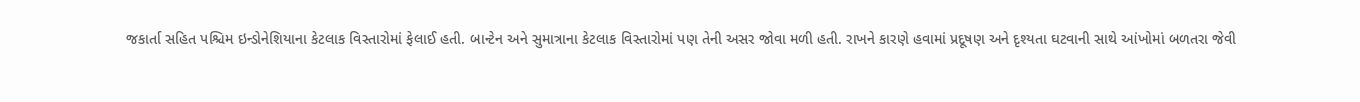જકાર્તા સહિત પશ્ચિમ ઇન્ડોનેશિયાના કેટલાક વિસ્તારોમાં ફેલાઈ હતી. બાન્ટેન અને સુમાત્રાના કેટલાક વિસ્તારોમાં પણ તેની અસર જોવા મળી હતી. રાખને કારણે હવામાં પ્રદૂષણ અને દૃશ્યતા ઘટવાની સાથે આંખોમાં બળતરા જેવી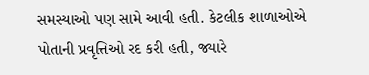સમસ્યાઓ પણ સામે આવી હતી. કેટલીક શાળાઓએ પોતાની પ્રવૃત્તિઓ રદ કરી હતી, જ્યારે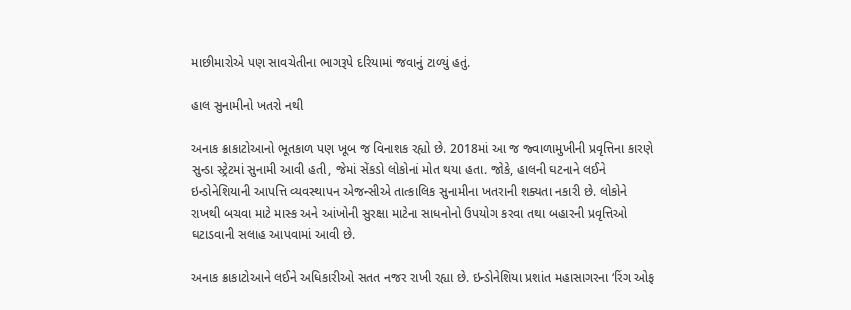માછીમારોએ પણ સાવચેતીના ભાગરૂપે દરિયામાં જવાનું ટાળ્યું હતું.

હાલ સુનામીનો ખતરો નથી

અનાક ક્રાકાટોઆનો ભૂતકાળ પણ ખૂબ જ વિનાશક રહ્યો છે. 2018માં આ જ જ્વાળામુખીની પ્રવૃત્તિના કારણે સુન્ડા સ્ટ્રેટમાં સુનામી આવી હતી, જેમાં સેંકડો લોકોનાં મોત થયા હતા. જોકે, હાલની ઘટનાને લઈને ઇન્ડોનેશિયાની આપત્તિ વ્યવસ્થાપન એજન્સીએ તાત્કાલિક સુનામીના ખતરાની શક્યતા નકારી છે. લોકોને રાખથી બચવા માટે માસ્ક અને આંખોની સુરક્ષા માટેના સાધનોનો ઉપયોગ કરવા તથા બહારની પ્રવૃત્તિઓ ઘટાડવાની સલાહ આપવામાં આવી છે.

અનાક ક્રાકાટોઆને લઈને અધિકારીઓ સતત નજર રાખી રહ્યા છે. ઇન્ડોનેશિયા પ્રશાંત મહાસાગરના ‘રિંગ ઓફ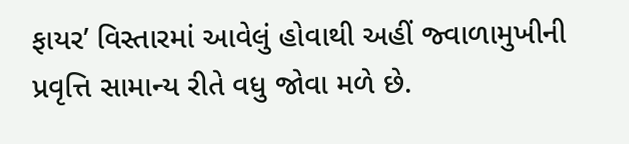ફાયર’ વિસ્તારમાં આવેલું હોવાથી અહીં જ્વાળામુખીની પ્રવૃત્તિ સામાન્ય રીતે વધુ જોવા મળે છે.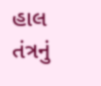હાલ તંત્રનું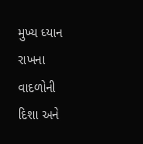મુખ્ય ધ્યાન રાખના વાદળોની દિશા અને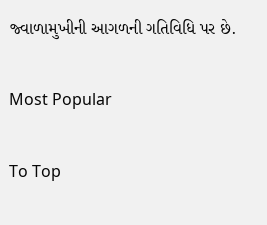જ્વાળામુખીની આગળની ગતિવિધિ પર છે.

Most Popular

To Top